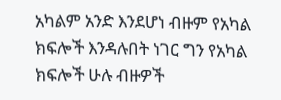አካልም አንድ እንደሆነ ብዙም የአካል ክፍሎች እንዳሉበት ነገር ግን የአካል ክፍሎች ሁሉ ብዙዎች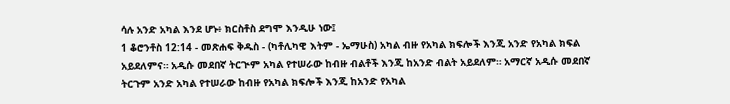ሳሉ አንድ አካል እንደ ሆኑ፥ ክርስቶስ ደግሞ እንዲሁ ነው፤
1 ቆሮንቶስ 12:14 - መጽሐፍ ቅዱስ - (ካቶሊካዊ እትም - ኤማሁስ) አካል ብዙ የአካል ክፍሎች እንጂ አንድ የአካል ክፍል አይደለምና። አዲሱ መደበኛ ትርጒም አካል የተሠራው ከብዙ ብልቶች እንጂ ከአንድ ብልት አይደለም። አማርኛ አዲሱ መደበኛ ትርጉም አንድ አካል የተሠራው ከብዙ የአካል ክፍሎች እንጂ ከአንድ የአካል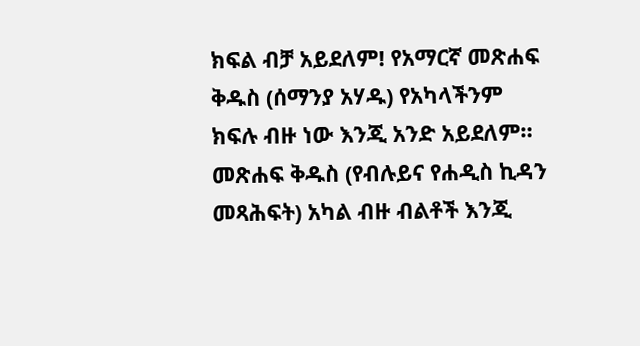ክፍል ብቻ አይደለም! የአማርኛ መጽሐፍ ቅዱስ (ሰማንያ አሃዱ) የአካላችንም ክፍሉ ብዙ ነው እንጂ አንድ አይደለም። መጽሐፍ ቅዱስ (የብሉይና የሐዲስ ኪዳን መጻሕፍት) አካል ብዙ ብልቶች እንጂ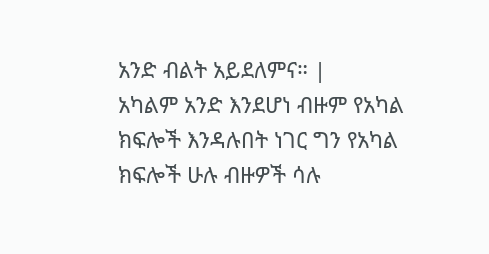አንድ ብልት አይደለምና። |
አካልም አንድ እንደሆነ ብዙም የአካል ክፍሎች እንዳሉበት ነገር ግን የአካል ክፍሎች ሁሉ ብዙዎች ሳሉ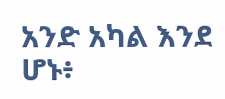አንድ አካል እንደ ሆኑ፥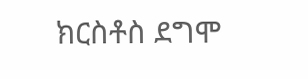ክርስቶስ ደግሞ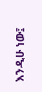እንዲሁ ነው፤